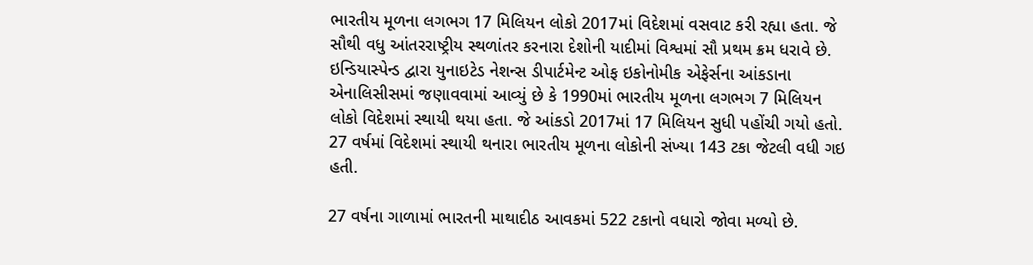ભારતીય મૂળના લગભગ 17 મિલિયન લોકો 2017માં વિદેશમાં વસવાટ કરી રહ્યા હતા. જે સૌથી વધુ આંતરરાષ્ટ્રીય સ્થળાંતર કરનારા દેશોની યાદીમાં વિશ્વમાં સૌ પ્રથમ ક્રમ ધરાવે છે.
ઇન્ડિયાસ્પેન્ડ દ્વારા યુનાઇટેડ નેશન્સ ડીપાર્ટમેન્ટ ઓફ ઇકોનોમીક એફેર્સના આંકડાના એનાલિસીસમાં જણાવવામાં આવ્યું છે કે 1990માં ભારતીય મૂળના લગભગ 7 મિલિયન લોકો વિદેશમાં સ્થાયી થયા હતા. જે આંકડો 2017માં 17 મિલિયન સુધી પહોંચી ગયો હતો. 27 વર્ષમાં વિદેશમાં સ્થાયી થનારા ભારતીય મૂળના લોકોની સંખ્યા 143 ટકા જેટલી વધી ગઇ હતી.

27 વર્ષના ગાળામાં ભારતની માથાદીઠ આવકમાં 522 ટકાનો વધારો જોવા મળ્યો છે.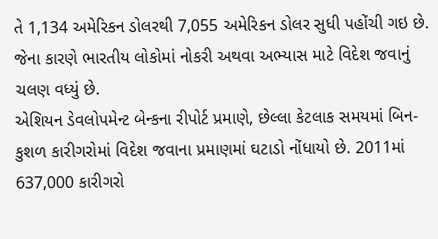તે 1,134 અમેરિકન ડોલરથી 7,055 અમેરિકન ડોલર સુધી પહોંચી ગઇ છે. જેના કારણે ભારતીય લોકોમાં નોકરી અથવા અભ્યાસ માટે વિદેશ જવાનું ચલણ વધ્યું છે.
એશિયન ડેવલોપમેન્ટ બેન્કના રીપોર્ટ પ્રમાણે, છેલ્લા કેટલાક સમયમાં બિન-કુશળ કારીગરોમાં વિદેશ જવાના પ્રમાણમાં ઘટાડો નોંધાયો છે. 2011માં 637,000 કારીગરો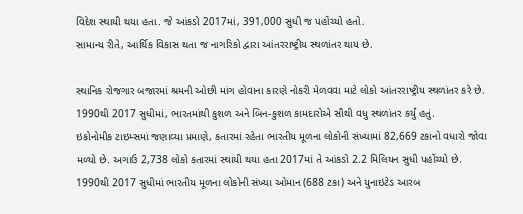વિદેશ સ્થાયી થયા હતા. જે આંકડો 2017માં, 391,000 સુધી જ પહોંચ્યો હતો.
સામાન્ય રીતે, આર્થિક વિકાસ થતા જ નાગરિકો દ્વારા આંતરરાષ્ટ્રીય સ્થળાંતર થાય છે.

સ્થાનિક રોજગાર બજારમાં શ્રમની ઓછી માંગ હોવાના કારણે નોકરી મેળવવા માટે લોકો આંતરરાષ્ટ્રીય સ્થળાંતર કરે છે. 1990થી 2017 સુધીમાં, ભારતમાંથી કુશળ અને બિન-કુશળ કામદારોએ સૌથી વધુ સ્થળાંતર કર્યું હતું.
ઇકોનોમીક ટાઇમ્સમાં જણાવ્યા પ્રમાણે, કતારમાં રહેતા ભારતીય મૂળના લોકોની સંખ્યામાં 82,669 ટકાનો વધારો જોવા મળ્યો છે. અગાઉ 2,738 લોકો કતારમાં સ્થાયી થયા હતા 2017માં તે આંકડો 2.2 મિલિયન સુધી પહોંચ્યો છે.
1990થી 2017 સુધીમાં ભારતીય મૂળના લોકોની સંખ્યા ઓમાન (688 ટકા) અને યુનાઇટેડ આરબ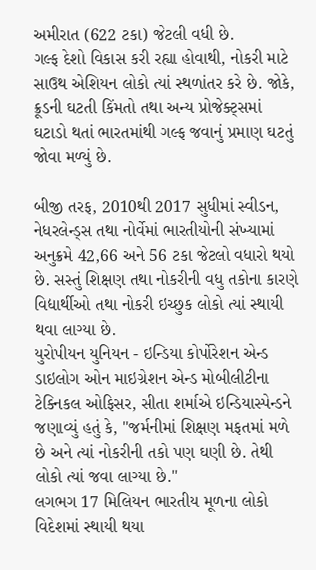અમીરાત (622 ટકા) જેટલી વધી છે.
ગલ્ફ દેશો વિકાસ કરી રહ્યા હોવાથી, નોકરી માટે સાઉથ એશિયન લોકો ત્યાં સ્થળાંતર કરે છે. જોકે, ક્રૂડની ઘટતી કિંમતો તથા અન્ય પ્રોજેક્ટ્સમાં ઘટાડો થતાં ભારતમાંથી ગલ્ફ જવાનું પ્રમાણ ઘટતું જોવા મળ્યું છે.

બીજી તરફ, 2010થી 2017 સુધીમાં સ્વીડન, નેધરલેન્ડ્સ તથા નોર્વેમાં ભારતીયોની સંખ્યામાં અનુક્રમે 42,66 અને 56 ટકા જેટલો વધારો થયો છે. સસ્તું શિક્ષણ તથા નોકરીની વધુ તકોના કારણે વિદ્યાર્થીઓ તથા નોકરી ઇચ્છુક લોકો ત્યાં સ્થાયી થવા લાગ્યા છે.
યુરોપીયન યુનિયન - ઇન્ડિયા કોર્પોરેશન એન્ડ ડાઇલોગ ઓન માઇગ્રેશન એન્ડ મોબીલીટીના ટેક્નિકલ ઓફિસર, સીતા શર્માએ ઇન્ડિયાસ્પેન્ડને જણાવ્યું હતું કે, "જર્મનીમાં શિક્ષણ મફતમાં મળે છે અને ત્યાં નોકરીની તકો પણ ઘણી છે. તેથી લોકો ત્યાં જવા લાગ્યા છે."
લગભગ 17 મિલિયન ભારતીય મૂળના લોકો વિદેશમાં સ્થાયી થયા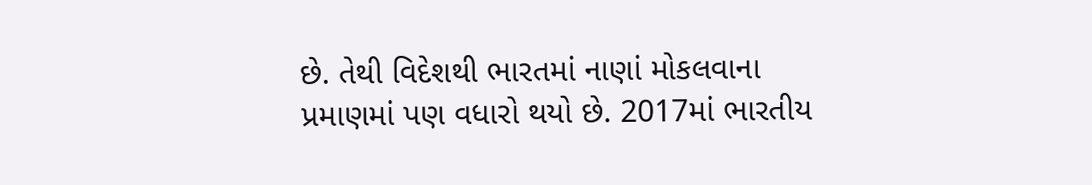છે. તેથી વિદેશથી ભારતમાં નાણાં મોકલવાના પ્રમાણમાં પણ વધારો થયો છે. 2017માં ભારતીય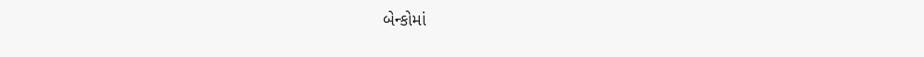બેન્કોમાં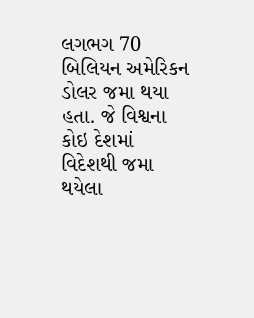લગભગ 70 બિલિયન અમેરિકન ડોલર જમા થયા હતા. જે વિશ્વના કોઇ દેશમાં વિદેશથી જમા થયેલા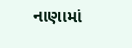નાણામાં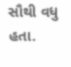સૌથી વધુ હતા.